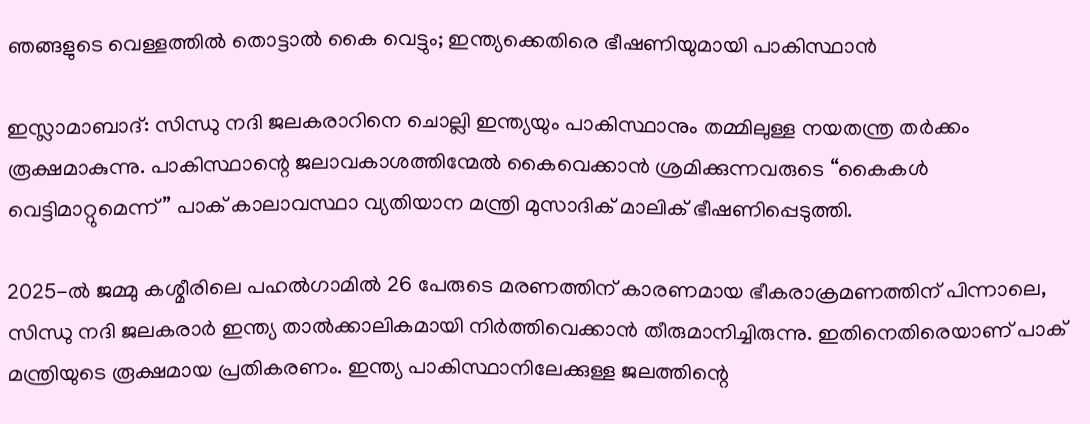ഞങ്ങളുടെ വെള്ളത്തിൽ തൊട്ടാൽ കൈ വെട്ടും; ഇന്ത്യക്കെതിരെ ഭീഷണിയുമായി പാകിസ്ഥാൻ

ഇസ്ലാമാബാദ്: സിന്ധു നദി ജലകരാറിനെ ചൊല്ലി ഇന്ത്യയും പാകിസ്ഥാനും തമ്മിലുള്ള നയതന്ത്ര തർക്കം രൂക്ഷമാകുന്നു. പാകിസ്ഥാന്റെ ജലാവകാശത്തിന്മേൽ കൈവെക്കാൻ ശ്രമിക്കുന്നവരുടെ “കൈകൾ വെട്ടിമാറ്റുമെന്ന്” പാക് കാലാവസ്ഥാ വ്യതിയാന മന്ത്രി മുസാദിക് മാലിക് ഭീഷണിപ്പെടുത്തി.

2025-ൽ ജമ്മു കശ്മീരിലെ പഹൽഗാമിൽ 26 പേരുടെ മരണത്തിന് കാരണമായ ഭീകരാക്രമണത്തിന് പിന്നാലെ, സിന്ധു നദി ജലകരാർ ഇന്ത്യ താൽക്കാലികമായി നിർത്തിവെക്കാൻ തീരുമാനിച്ചിരുന്നു. ഇതിനെതിരെയാണ് പാക് മന്ത്രിയുടെ രൂക്ഷമായ പ്രതികരണം. ഇന്ത്യ പാകിസ്ഥാനിലേക്കുള്ള ജലത്തിന്റെ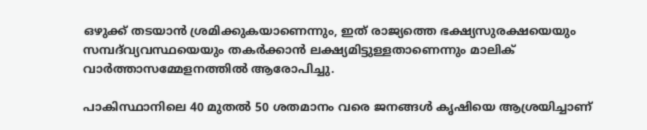ഒഴുക്ക് തടയാൻ ശ്രമിക്കുകയാണെന്നും, ഇത് രാജ്യത്തെ ഭക്ഷ്യസുരക്ഷയെയും സമ്പദ്‌വ്യവസ്ഥയെയും തകർക്കാൻ ലക്ഷ്യമിട്ടുള്ളതാണെന്നും മാലിക് വാർത്താസമ്മേളനത്തിൽ ആരോപിച്ചു.

പാകിസ്ഥാനിലെ 40 മുതൽ 50 ശതമാനം വരെ ജനങ്ങൾ കൃഷിയെ ആശ്രയിച്ചാണ്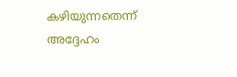കഴിയുന്നതെന്ന് അദ്ദേഹം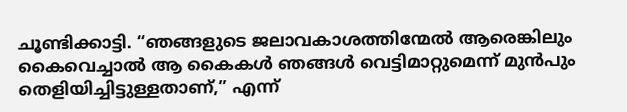ചൂണ്ടിക്കാട്ടി. “ഞങ്ങളുടെ ജലാവകാശത്തിന്മേൽ ആരെങ്കിലും കൈവെച്ചാൽ ആ കൈകൾ ഞങ്ങൾ വെട്ടിമാറ്റുമെന്ന് മുൻപും തെളിയിച്ചിട്ടുള്ളതാണ്,” എന്ന്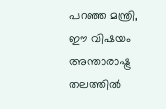പറഞ്ഞ മന്ത്രി, ഈ വിഷയം അന്താരാഷ്ട്ര തലത്തിൽ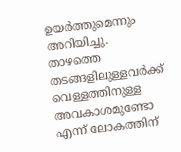ഉയർത്തുമെന്നും അറിയിച്ചു. താഴത്തെ തടങ്ങളിലുള്ളവർക്ക് വെള്ളത്തിനുള്ള അവകാശമുണ്ടോ എന്ന് ലോകത്തിന്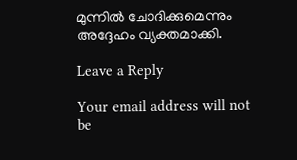മുന്നിൽ ചോദിക്കുമെന്നും അദ്ദേഹം വ്യക്തമാക്കി.

Leave a Reply

Your email address will not be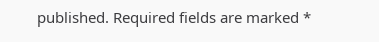published. Required fields are marked *